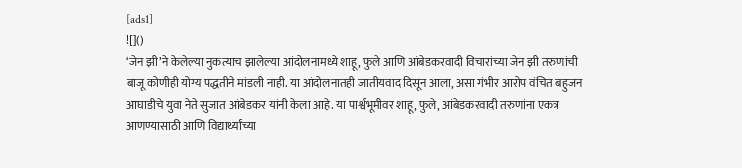[ads1]
![]()
‘जेन झी’ने केलेल्या नुकत्याच झालेल्या आंदोलनामध्ये शाहू, फुले आणि आंबेडकरवादी विचारांच्या जेन झी तरुणांची बाजू कोणीही योग्य पद्धतीने मांडली नाही. या आंदोलनातही जातीयवाद दिसून आला, असा गंभीर आरोप वंचित बहुजन आघाडीचे युवा नेते सुजात आंबेडकर यांनी केला आहे. या पार्श्वभूमीवर शाहू, फुले, आंबेडकरवादी तरुणांना एकत्र आणण्यासाठी आणि विद्यार्थ्यांच्या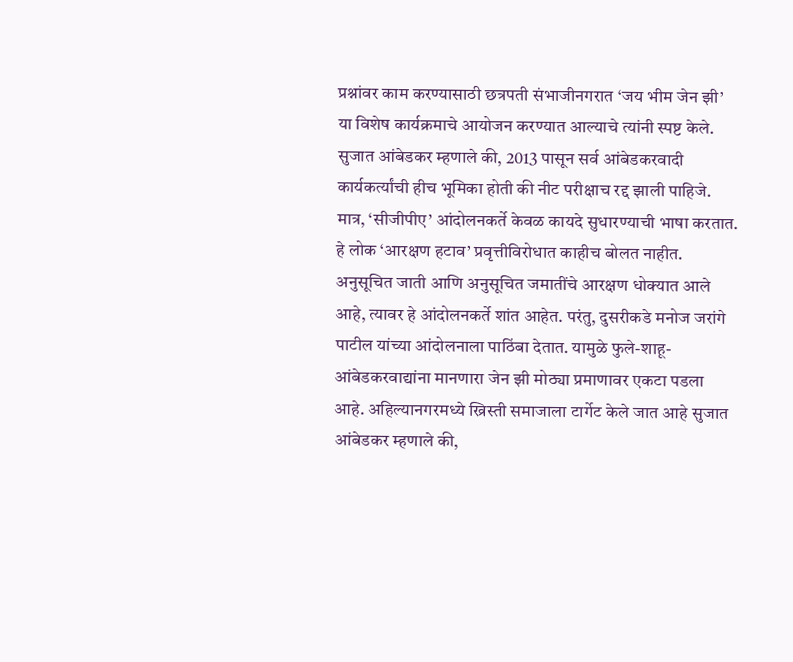प्रश्नांवर काम करण्यासाठी छत्रपती संभाजीनगरात ‘जय भीम जेन झी’ या विशेष कार्यक्रमाचे आयोजन करण्यात आल्याचे त्यांनी स्पष्ट केले. सुजात आंबेडकर म्हणाले की, 2013 पासून सर्व आंबेडकरवादी कार्यकर्त्यांची हीच भूमिका होती की नीट परीक्षाच रद्द झाली पाहिजे. मात्र, ‘सीजीपीए’ आंदोलनकर्ते केवळ कायदे सुधारण्याची भाषा करतात. हे लोक ‘आरक्षण हटाव’ प्रवृत्तीविरोधात काहीच बोलत नाहीत. अनुसूचित जाती आणि अनुसूचित जमातींचे आरक्षण धोक्यात आले आहे, त्यावर हे आंदोलनकर्ते शांत आहेत. परंतु, दुसरीकडे मनोज जरांगे पाटील यांच्या आंदोलनाला पाठिंबा देतात. यामुळे फुले-शाहू-आंबेडकरवाद्यांना मानणारा जेन झी मोठ्या प्रमाणावर एकटा पडला आहे. अहिल्यानगरमध्ये ख्रिस्ती समाजाला टार्गेट केले जात आहे सुजात आंबेडकर म्हणाले की,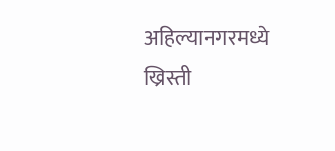अहिल्यानगरमध्ये ख्रिस्ती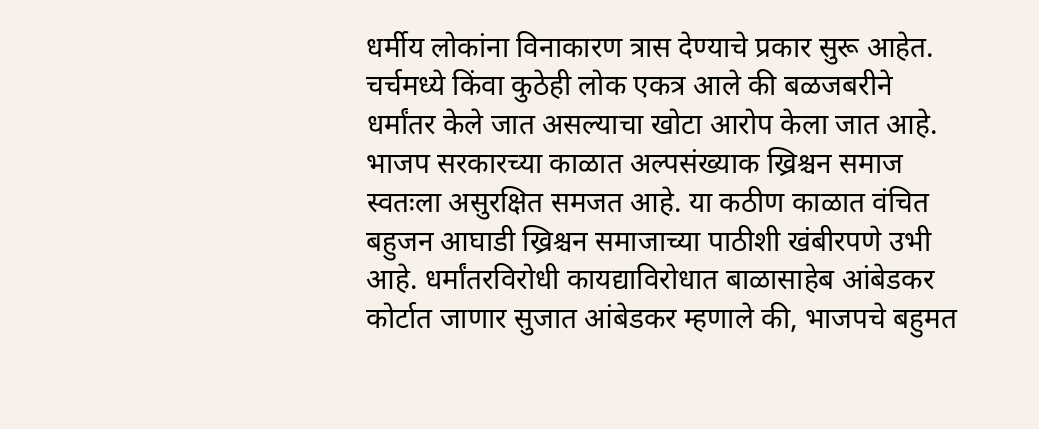धर्मीय लोकांना विनाकारण त्रास देण्याचे प्रकार सुरू आहेत. चर्चमध्ये किंवा कुठेही लोक एकत्र आले की बळजबरीने धर्मांतर केले जात असल्याचा खोटा आरोप केला जात आहे. भाजप सरकारच्या काळात अल्पसंख्याक ख्रिश्चन समाज स्वतःला असुरक्षित समजत आहे. या कठीण काळात वंचित बहुजन आघाडी ख्रिश्चन समाजाच्या पाठीशी खंबीरपणे उभी आहे. धर्मांतरविरोधी कायद्याविरोधात बाळासाहेब आंबेडकर कोर्टात जाणार सुजात आंबेडकर म्हणाले की, भाजपचे बहुमत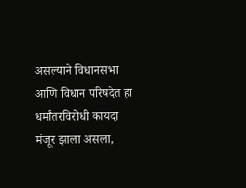असल्याने विधानसभा आणि विधान परिषदेत हा धर्मांतरविरोधी कायदा मंजूर झाला असला,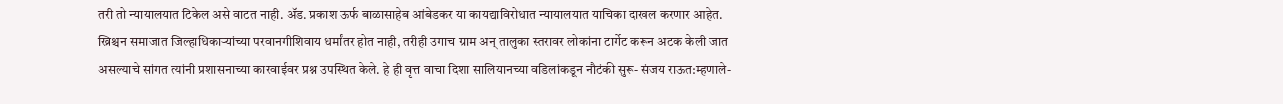तरी तो न्यायालयात टिकेल असे वाटत नाही. ॲड. प्रकाश ऊर्फ बाळासाहेब आंबेडकर या कायद्याविरोधात न्यायालयात याचिका दाखल करणार आहेत. ख्रिश्चन समाजात जिल्हाधिकाऱ्यांच्या परवानगीशिवाय धर्मांतर होत नाही, तरीही उगाच ग्राम अन् तालुका स्तरावर लोकांना टार्गेट करून अटक केली जात असल्याचे सांगत त्यांनी प्रशासनाच्या कारवाईवर प्रश्न उपस्थित केले. हे ही वृत्त वाचा दिशा सालियानच्या वडिलांकडून नौटंकी सुरू- संजय राऊत:म्हणाले-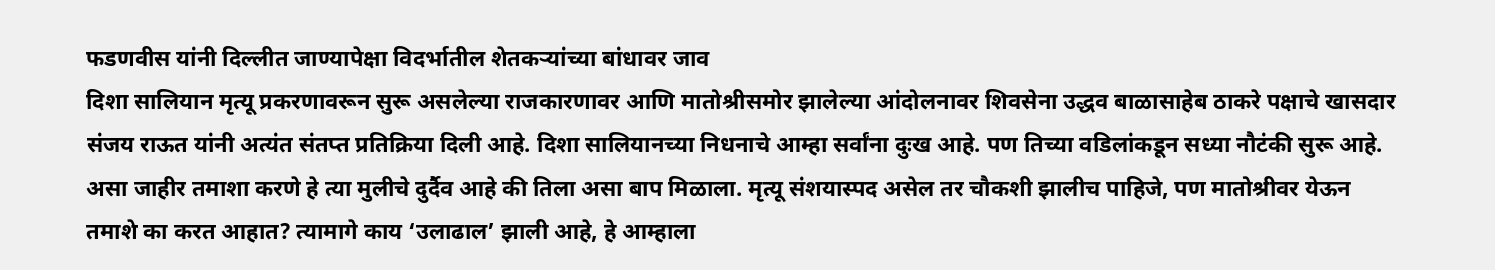फडणवीस यांनी दिल्लीत जाण्यापेक्षा विदर्भातील शेतकऱ्यांच्या बांधावर जाव
दिशा सालियान मृत्यू प्रकरणावरून सुरू असलेल्या राजकारणावर आणि मातोश्रीसमोर झालेल्या आंदोलनावर शिवसेना उद्धव बाळासाहेब ठाकरे पक्षाचे खासदार संजय राऊत यांनी अत्यंत संतप्त प्रतिक्रिया दिली आहे. दिशा सालियानच्या निधनाचे आम्हा सर्वांना दुःख आहे. पण तिच्या वडिलांकडून सध्या नौटंकी सुरू आहे. असा जाहीर तमाशा करणे हे त्या मुलीचे दुर्दैव आहे की तिला असा बाप मिळाला. मृत्यू संशयास्पद असेल तर चौकशी झालीच पाहिजे, पण मातोश्रीवर येऊन तमाशे का करत आहात? त्यामागे काय ‘उलाढाल’ झाली आहे, हे आम्हाला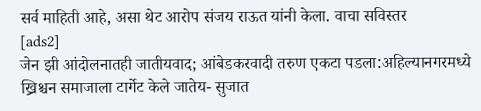सर्व माहिती आहे, असा थेट आरोप संजय राऊत यांनी केला. वाचा सविस्तर
[ads2]
जेन झी आंदोलनातही जातीयवाद; आंबेडकरवादी तरुण एकटा पडला:अहिल्यानगरमध्ये ख्रिश्चन समाजाला टार्गेट केले जातेय- सुजात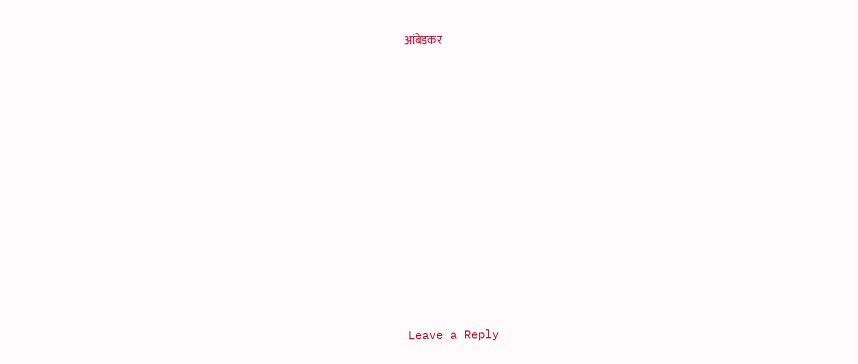आंबेडकर
















Leave a Reply